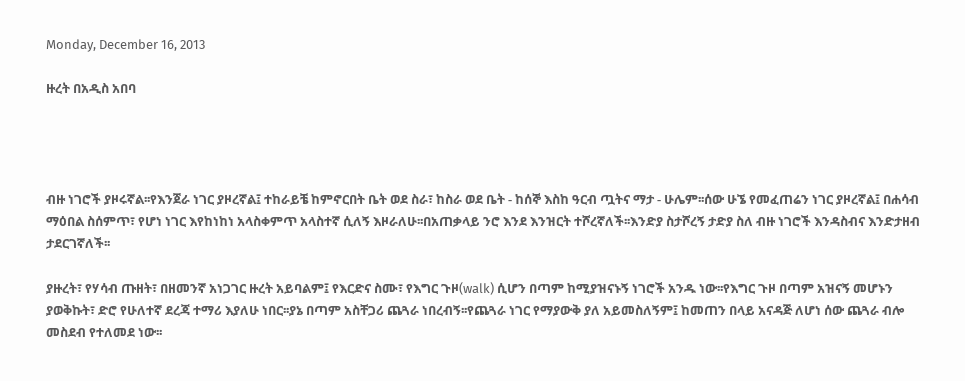Monday, December 16, 2013

ዙረት በአዲስ አበባ




ብዙ ነገሮች ያዞሩኛል፡፡የእንጀራ ነገር ያዞረኛል፤ ተከራይቼ ከምኖርበት ቤት ወደ ስራ፣ ከስራ ወደ ቤት - ከሰኞ እስከ ዓርብ ጧትና ማታ - ሁሌም፡፡ሰው ሁኜ የመፈጠሬን ነገር ያዞረኛል፤ በሐሳብ ማዕበል ስሰምጥ፣ የሆነ ነገር እየከነከነ አላስቀምጥ አላስተኛ ሲለኝ እዞራለሁ፡፡በአጠቃላይ ንሮ እንደ እንዝርት ተሾረኛለች፡፡እንድያ ስታሾረኝ ታድያ ስለ ብዙ ነገሮች እንዳስብና እንድታዘብ ታደርገኛለች፡፡

ያዙረት፣ የሃሳብ ጡዘት፣ በዘመንኛ አነጋገር ዙረት አይባልም፤ የእርድና ስሙ፣ የእግር ጉዞ(walk) ሲሆን በጣም ከሚያዝናኑኝ ነገሮች አንዱ ነው፡፡የእግር ጉዞ በጣም አዝናኝ መሆኑን ያወቅኩት፣ ድሮ የሁለተኛ ደረጃ ተማሪ እያለሁ ነበር፡፡ያኔ በጣም አስቸጋሪ ጨጓራ ነበረብኝ፡፡የጨጓራ ነገር የማያውቅ ያለ አይመስለኝም፤ ከመጠን በላይ አናዳጅ ለሆነ ሰው ጨጓራ ብሎ መስደብ የተለመደ ነው፡፡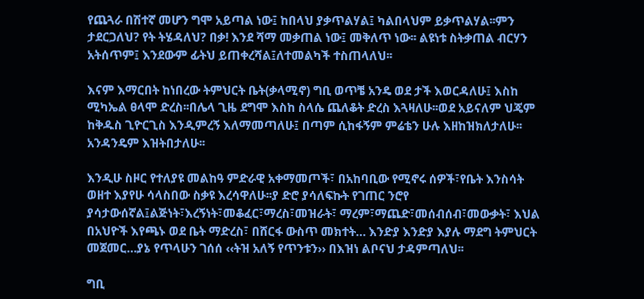የጨጓራ በሽተኛ መሆን ግሞ አይጣል ነው፤ ከበላህ ያቃጥልሃል፤ ካልበላህም ይቃጥልሃል፡፡ምን ታደርጋለህ? የት ትሄዳለህ? በቃ! እንደ ሻማ መቃጠል ነው፤ መቅለጥ ነው፡፡ ልዩነቱ ስትቃጠል ብርሃን አትሰጥም፤ እንደውም ፊትህ ይጠቀረሻል፤ለተመልካች ተስጠላለህ፡፡

እናም እማርበት ከነበረው ትምህርት ቤት(ቃላሚኖ) ግቢ ወጥቼ አንዴ ወደ ታች እወርዳለሁ፤ እስከ ሚካኤል ፀላሞ ድረስ፡፡በሌላ ጊዜ ደግሞ እስከ ስላሴ ጨለቆት ድረስ እጓዛለሁ፡፡ወደ አይናለም ህጄም ከቅዱስ ጊዮርጊስ እንዲምረኝ እለማመጣለሁ፤ በጣም ሲከፋኝም ምሬቴን ሁሉ እዘከዝክለታለሁ፡፡አንዳንዴም እዝትበታለሁ፡፡

እንዲሁ ስዞር የተለያዩ መልከዓ ምድራዊ አቀማመጦች፣ በአከባቢው የሚኖሩ ሰዎች፣የቤት እንስሳት ወዘተ እያየሁ ሳላስበው ስቃዩ እረሳዋለሁ፡፡ያ ድሮ ያሳለፍኩት የገጠር ንሮየ ያሳታውሰኛል፤ልጅነት፣እረኝነት፣መቆፈር፣ማረስ፣መዝራት፣ ማረም፣ማጨድ፣መሰብሰብ፣መውቃት፣ እህል በአህዮች እየጫኑ ወደ ቤት ማድረስ፣ በሸርፋ ውስጥ መክተት… እንድያ እንድያ እያሉ ማደግ ትምህርት መጀመር…ያኔ የጥላሁን ገሰሰ ‹‹ትዝ አለኝ የጥንቱን›› በእዝነ ልቦናህ ታዳምጣለህ፡፡

ግቢ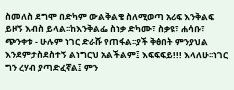ስመለስ ደግሞ በድካም ውልቅልቄ ስለሚወጣ አሪፍ እንቅልፍ ይዞኝ እብስ ይላል፡፡ከእንቅልፌ ስነቃ ድካሙ፣ ስቃዩ፣ ሐሳቡ፣ ጭንቀቱ - ሁሉም ነገር ድራሹ የጠፋል፡፡ያች ቅፅበት ምንያህል እንደምታስደስተኝ ልነግርህ አልችልም፤ እፍፍፍይ!!! እላለሁ፡፡ነገር ግን ረሃብ ያጣድፈኛል፤ ምን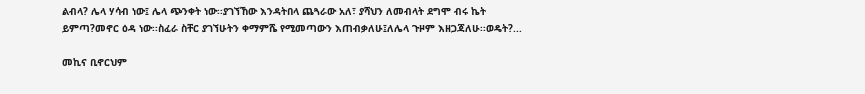ልብላ? ሌላ ሃሳብ ነው፤ ሌላ ጭንቀት ነው፡፡ያገኘኸው እንዳትበላ ጨጓራው አለ፣ ያሻህን ለመብላት ደግሞ ብሩ ኬት ይምጣ?መኖር ዕዳ ነው፡፡ስፈራ ስቸር ያገኘሁትን ቀማምሼ የሚመጣውን እጠብቃለሁ፤ለሌላ ጉዞም እዘጋጃለሁ፡፡ወዴት?...

መኪና ቢኖርህም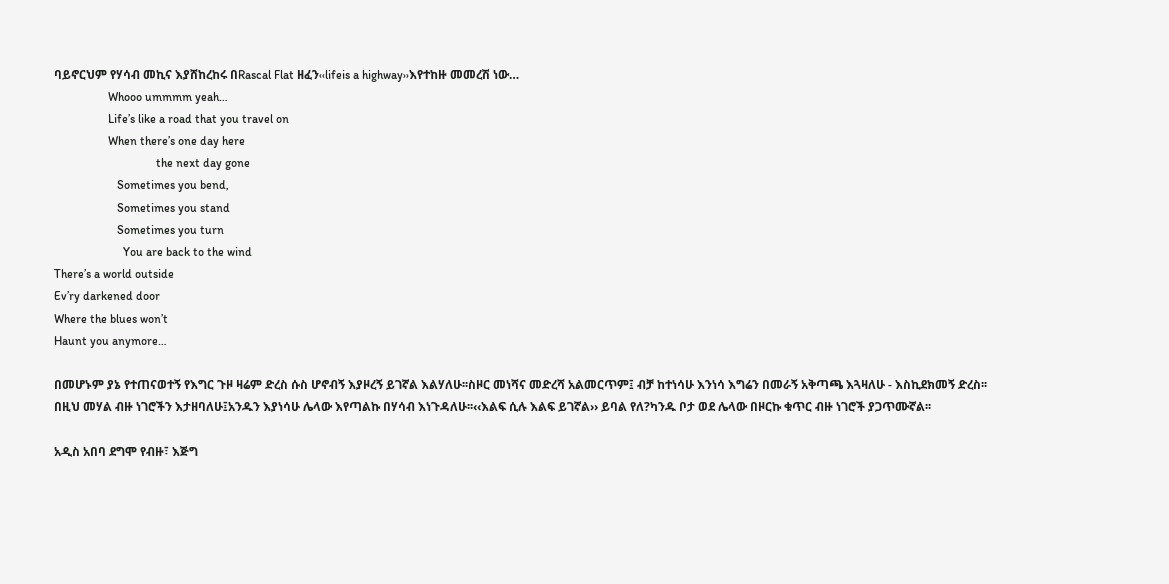ባይኖርህም የሃሳብ መኪና እያሸከረከሩ በRascal Flat ዘፈን‹‹lifeis a highway››እየተከዙ መመረሽ ነው…
                  Whooo ummmm yeah…
                  Life’s like a road that you travel on
                  When there’s one day here
                                  the next day gone
                     Sometimes you bend,
                     Sometimes you stand
                     Sometimes you turn
                       You are back to the wind
There’s a world outside
Ev’ry darkened door
Where the blues won’t
Haunt you anymore…

በመሆኑም ያኔ የተጠናወተኝ የእግር ጉዞ ዛሬም ድረስ ሱስ ሆኖብኝ እያዞረኝ ይገኛል እልሃለሁ፡፡ስዞር መነሻና መድረሻ አልመርጥም፤ ብቻ ከተነሳሁ እንነሳ እግሬን በመራኝ አቅጣጫ እጓዛለሁ - እስኪደክመኝ ድረስ፡፡በዚህ መሃል ብዙ ነገሮችን እታዘባለሁ፤አንዱን እያነሳሁ ሌላው እየጣልኩ በሃሳብ እነጉዳለሁ፡፡‹‹እልፍ ሲሉ እልፍ ይገኛል›› ይባል የለ?ካንዱ ቦታ ወደ ሌላው በዞርኩ ቁጥር ብዙ ነገሮች ያጋጥሙኛል፡፡

አዲስ አበባ ደግሞ የብዙ፣ እጅግ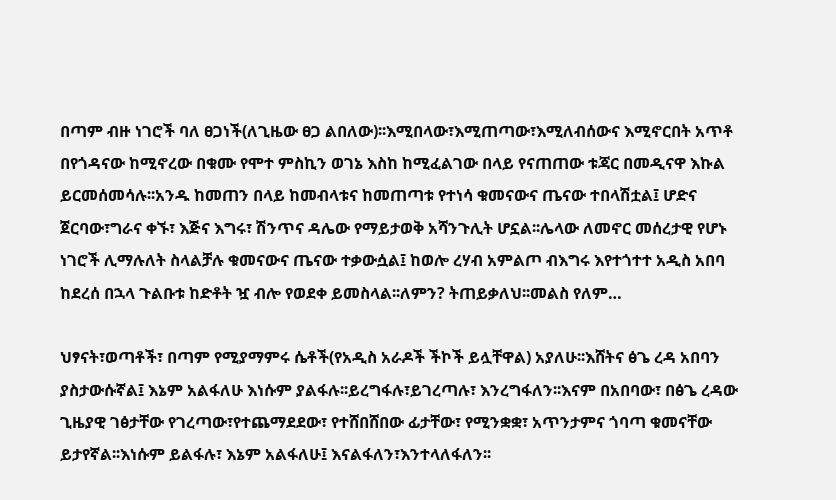በጣም ብዙ ነገሮች ባለ ፀጋነች(ለጊዜው ፀጋ ልበለው)፡፡እሚበላው፣እሚጠጣው፣እሚለብሰውና እሚኖርበት አጥቶ በየጎዳናው ከሚኖረው በቁሙ የሞተ ምስኪን ወገኔ እስከ ከሚፈልገው በላይ የናጠጠው ቱጃር በመዲናዋ እኩል ይርመሰመሳሉ፡፡አንዱ ከመጠን በላይ ከመብላቱና ከመጠጣቱ የተነሳ ቁመናውና ጤናው ተበላሽቷል፤ ሆድና ጀርባው፣ግራና ቀኙ፣ እጅና እግሩ፣ ሽንጥና ዳሌው የማይታወቅ አሻንጉሊት ሆኗል፡፡ሌላው ለመኖር መሰረታዊ የሆኑ ነገሮች ሊማሉለት ስላልቻሉ ቁመናውና ጤናው ተቃውሷል፤ ከወሎ ረሃብ አምልጦ ብእግሩ እየተጎተተ አዲስ አበባ ከደረሰ በኋላ ጉልቡቱ ከድቶት ዧ ብሎ የወደቀ ይመስላል፡፡ለምን? ትጠይቃለህ፡፡መልስ የለም…

ህፃናት፣ወጣቶች፣ በጣም የሚያማምሩ ሴቶች(የአዲስ አራዶች ችኮች ይሏቸዋል) አያለሁ፡፡እሸትና ፅጌ ረዳ አበባን ያስታውሱኛል፤ እኔም አልፋለሁ እነሱም ያልፋሉ፡፡ይረግፋሉ፣ይገረጣሉ፣ እንረግፋለን፡፡እናም በአበባው፣ በፅጌ ረዳው ጊዜያዊ ገፅታቸው የገረጣው፣የተጨማደደው፣ የተሸበሸበው ፊታቸው፣ የሚንቋቋ፣ አጥንታምና ጎባጣ ቁመናቸው ይታየኛል፡፡እነሱም ይልፋሉ፣ እኔም አልፋለሁ፤ እናልፋለን፣እንተላለፋለን፡፡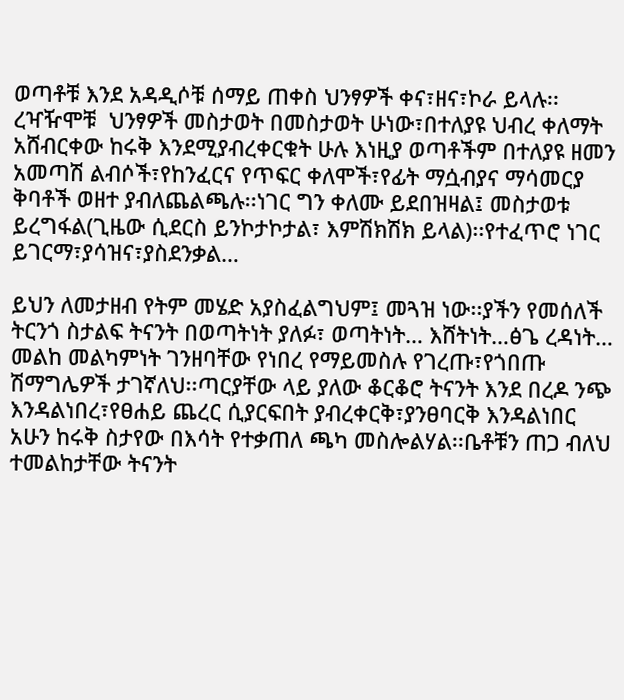ወጣቶቹ እንደ አዳዲሶቹ ሰማይ ጠቀስ ህንፃዎች ቀና፣ዘና፣ኮራ ይላሉ፡፡ረዣዥሞቹ  ህንፃዎች መስታወት በመስታወት ሁነው፣በተለያዩ ህብረ ቀለማት አሸብርቀው ከሩቅ እንደሚያብረቀርቁት ሁሉ እነዚያ ወጣቶችም በተለያዩ ዘመን አመጣሽ ልብሶች፣የከንፈርና የጥፍር ቀለሞች፣የፊት ማሷብያና ማሳመርያ ቅባቶች ወዘተ ያብለጨልጫሉ፡፡ነገር ግን ቀለሙ ይደበዝዛል፤ መስታወቱ ይረግፋል(ጊዜው ሲደርስ ይንኮታኮታል፣ እምሽክሽክ ይላል)፡፡የተፈጥሮ ነገር ይገርማ፣ያሳዝና፣ያስደንቃል…

ይህን ለመታዘብ የትም መሄድ አያስፈልግህም፤ መጓዝ ነው፡፡ያችን የመሰለች ትርንጎ ስታልፍ ትናንት በወጣትነት ያለፉ፣ ወጣትነት… እሸትነት…ፅጌ ረዳነት… መልከ መልካምነት ገንዘባቸው የነበረ የማይመስሉ የገረጡ፣የጎበጡ ሽማግሌዎች ታገኛለህ፡፡ጣርያቸው ላይ ያለው ቆርቆሮ ትናንት እንደ በረዶ ንጭ እንዳልነበረ፣የፀሐይ ጨረር ሲያርፍበት ያብረቀርቅ፣ያንፀባርቅ እንዳልነበር አሁን ከሩቅ ስታየው በእሳት የተቃጠለ ጫካ መስሎልሃል፡፡ቤቶቹን ጠጋ ብለህ ተመልከታቸው ትናንት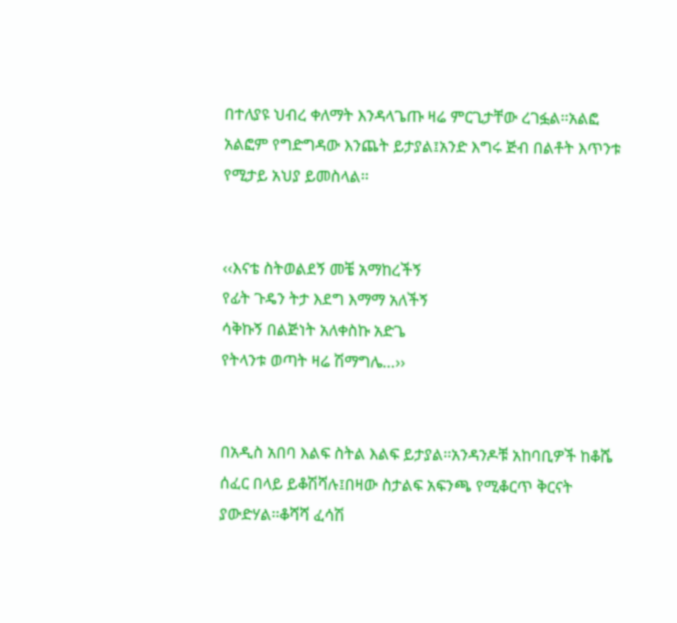በተለያዩ ህብረ ቀለማት እንዳላጌጡ ዛሬ ምርጊታቸው ረገፏል፡፡አልፎ አልፎም የግድግዳው እንጨት ይታያል፤አንድ እግሩ ጅብ በልቶት እጥንቱ የሚታይ አህያ ይመስላል፡፡


‹‹እናቴ ስትወልደኝ መቼ አማከረችኝ
የፊት ጉዴን ትታ እደግ እማማ አለችኝ
ሳቅኩኝ በልጅነት አለቀስኩ አድጌ
የትላንቱ ወጣት ዛሬ ሽማግሌ…››


በአዲስ አበባ እልፍ ስትል እልፍ ይታያል፡፡አንዳንዶቹ አከባቢዎች ከቆሼ ሰፈር በላይ ይቆሽሻሉ፤በዛው ስታልፍ አፍንጫ የሚቆርጥ ቅርናት ያውድሃል፡፡ቆሻሻ ፈሳሽ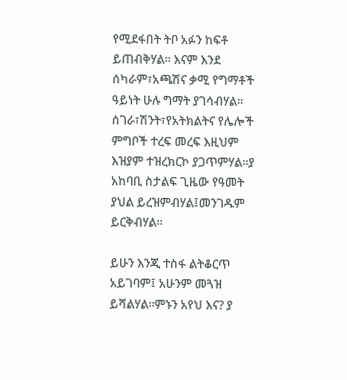የሚደፋበት ትቦ አፉን ከፍቶ ይጠብቅሃል፡፡ እናም እንደ ሰካራም፣አጫሽና ቃሚ የግማቶች ዓይነት ሁሉ ግማት ያገሳብሃል፡፡ሰገራ፣ሽንት፣የአትክልትና የሌሎች ምግቦች ተረፍ መረፍ እዚህም እዝያም ተዝረክርኮ ያጋጥምሃል፡፡ያ አከባቢ ስታልፍ ጊዜው የዓመት ያህል ይረዝምብሃል፤መንገዱም ይርቅብሃል፡፡

ይሁን እንጂ ተስፋ ልትቆርጥ አይገባም፤ አሁንም መጓዝ ይሻልሃል፡፡ምኑን አየህ እና? ያ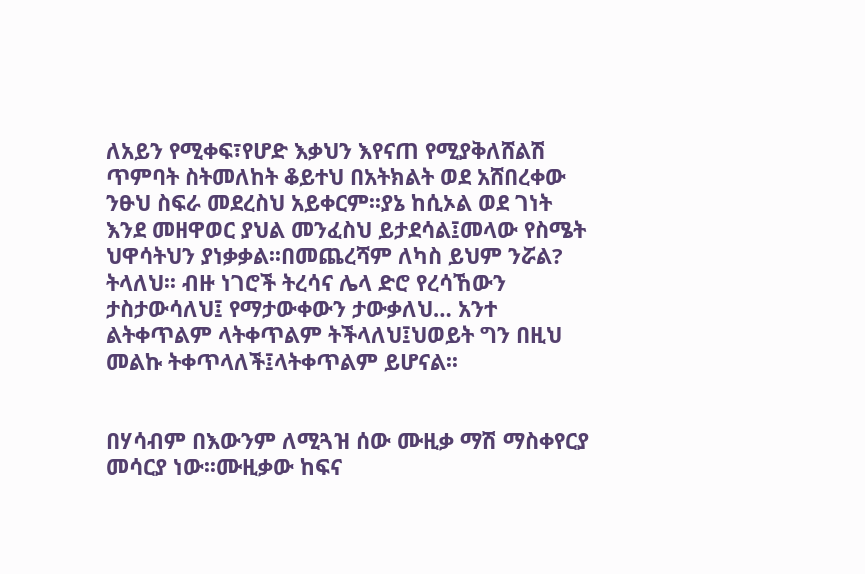ለአይን የሚቀፍ፣የሆድ እቃህን እየናጠ የሚያቅለሸልሽ ጥምባት ስትመለከት ቆይተህ በአትክልት ወደ አሸበረቀው ንፁህ ስፍራ መደረስህ አይቀርም፡፡ያኔ ከሲኦል ወደ ገነት እንደ መዘዋወር ያህል መንፈስህ ይታደሳል፤መላው የስሜት ህዋሳትህን ያነቃቃል፡፡በመጨረሻም ለካስ ይህም ንሯል? ትላለህ፡፡ ብዙ ነገሮች ትረሳና ሌላ ድሮ የረሳኸውን ታስታውሳለህ፤ የማታውቀውን ታውቃለህ… አንተ ልትቀጥልም ላትቀጥልም ትችላለህ፤ህወይት ግን በዚህ መልኩ ትቀጥላለች፤ላትቀጥልም ይሆናል፡፡


በሃሳብም በእውንም ለሚጓዝ ሰው ሙዚቃ ማሽ ማስቀየርያ
መሳርያ ነው፡፡ሙዚቃው ከፍና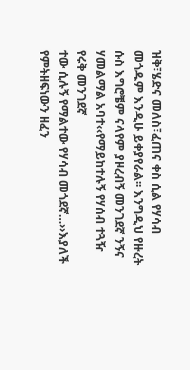ዝቅ፣ሄድና መለስ፣ፈጠና ቀስ ሲል የሃሳብ መጎዱም እንዲሁ ይቀያየራል፡፡ እንግዲህ የዙረት ሱስ እግሮቼም ናላየም ያዞረብኝ መንገደኛ ንኝና ሃመልማል አባተ‹‹የማይከተሉኝ የሃሰብ ተጓዥ  የሩቅ መንገደኛ
ተው ሲሉኝ የማልተው የሃሳብ መጎደኛ…››እያለች የምትዘፍነውን ዘፈን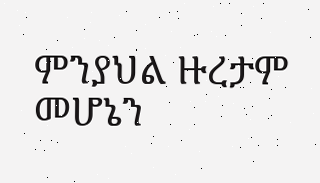ምንያህል ዙረታም መሆኔን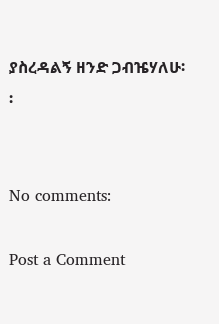ያስረዳልኝ ዘንድ ጋብዤሃለሁ፡፡


No comments:

Post a Comment